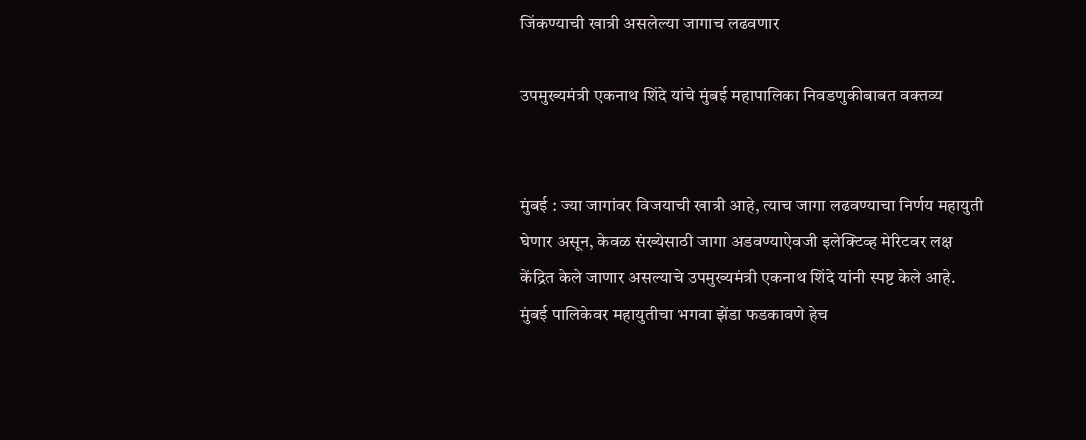जिंकण्याची खात्री असलेल्या जागाच लढवणार

उपमुख्यमंत्री एकनाथ शिंदे यांचे मुंबई महापालिका निवडणुकीबाबत वक्तव्य


मुंबई : ज्या जागांवर विजयाची खात्री आहे, त्याच जागा लढवण्याचा निर्णय महायुती घेणार असून, केवळ संख्येसाठी जागा अडवण्याऐवजी इलेक्टिव्ह मेरिटवर लक्ष केंद्रित केले जाणार असल्याचे उपमुख्यमंत्री एकनाथ शिंदे यांनी स्पष्ट केले आहे. मुंबई पालिकेवर महायुतीचा भगवा झेंडा फडकावणे हेच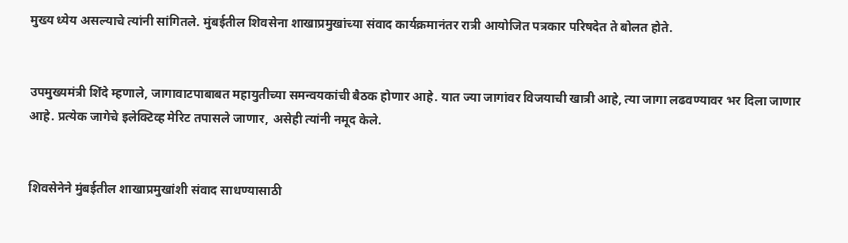मुख्य ध्येय असल्याचे त्यांनी सांगितले. मुंबईतील शिवसेना शाखाप्रमुखांच्या संवाद कार्यक्रमानंतर रात्री आयोजित पत्रकार परिषदेत ते बोलत होते.


उपमुख्यमंत्री शिंदे म्हणाले, जागावाटपाबाबत महायुतीच्या समन्वयकांची बैठक होणार आहे. यात ज्या जागांवर विजयाची खात्री आहे, त्या जागा लढवण्यावर भर दिला जाणार आहे. प्रत्येक जागेचे इलेक्टिव्ह मेरिट तपासले जाणार, असेही त्यांनी नमूद केले.


शिवसेनेने मुंबईतील शाखाप्रमुखांशी संवाद साधण्यासाठी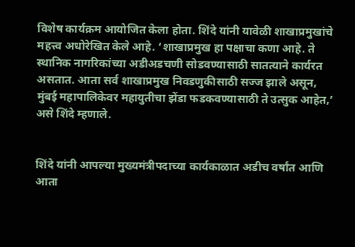विशेष कार्यक्रम आयोजित केला होता. शिंदे यांनी यावेळी शाखाप्रमुखांचे महत्त्व अधोरेखित केले आहे. ‘शाखाप्रमुख हा पक्षाचा कणा आहे. ते स्थानिक नागरिकांच्या अडीअडचणी सोडवण्यासाठी सातत्याने कार्यरत असतात. आता सर्व शाखाप्रमुख निवडणुकीसाठी सज्ज झाले असून, मुंबई महापालिकेवर महायुतीचा झेंडा फडकवण्यासाठी ते उत्सुक आहेत,’ असे शिंदे म्हणाले.


शिंदे यांनी आपल्या मुख्यमंत्रीपदाच्या कार्यकाळात अडीच वर्षांत आणि आता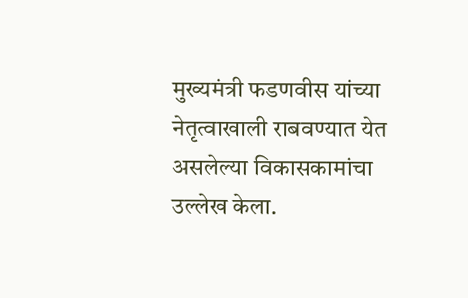मुख्यमंत्री फडणवीस यांच्या नेतृत्वाखाली राबवण्यात येत असलेल्या विकासकामांचा उल्लेख केला.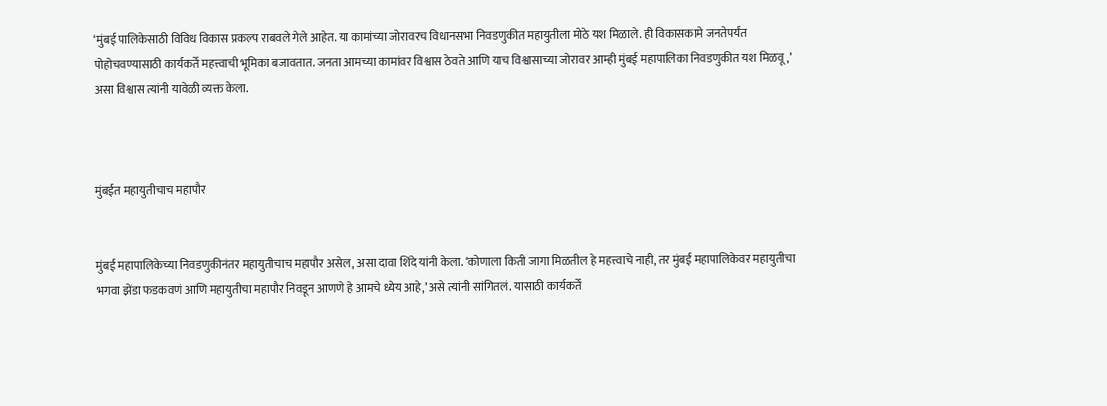‘मुंबई पालिकेसाठी विविध विकास प्रकल्प राबवले गेले आहेत. या कामांच्या जोरावरच विधानसभा निवडणुकीत महायुतीला मोठे यश मिळाले. ही विकासकामे जनतेपर्यंत पोहोचवण्यासाठी कार्यकर्ते महत्त्वाची भूमिका बजावतात. जनता आमच्या कामांवर विश्वास ठेवते आणि याच विश्वासाच्या जोरावर आम्ही मुंबई महापालिका निवडणुकीत यश मिळवू,’ असा विश्वास त्यांनी यावेळी व्यक्त केला.



मुंबईत महायुतीचाच महापौर


मुंबई महापालिकेच्या निवडणुकीनंतर महायुतीचाच महापौर असेल, असा दावा शिंदे यांनी केला. ‘कोणाला किती जागा मिळतील हे महत्त्वाचे नाही, तर मुंबई महापालिकेवर महायुतीचा भगवा झेंडा फडकवणं आणि महायुतीचा महापौर निवडून आणणे हे आमचे ध्येय आहे,’ असे त्यांनी सांगितलं. यासाठी कार्यकर्ते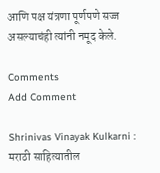आणि पक्ष यंत्रणा पूर्णपणे सज्ज असल्याचंही त्यांनी नमूद केले.

Comments
Add Comment

Shrinivas Vinayak Kulkarni : मराठी साहित्यातील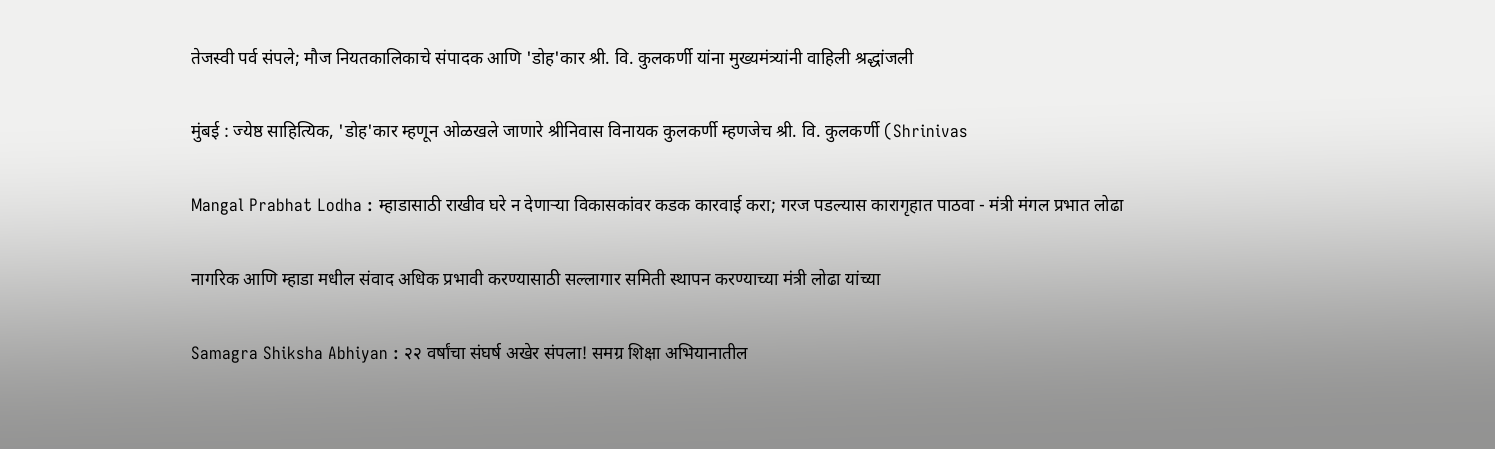तेजस्वी पर्व संपले; मौज नियतकालिकाचे संपादक आणि 'डोह'कार श्री. वि. कुलकर्णी यांना मुख्यमंत्र्यांनी वाहिली श्रद्धांजली

मुंबई : ज्येष्ठ साहित्यिक, 'डोह'कार म्हणून ओळखले जाणारे श्रीनिवास विनायक कुलकर्णी म्हणजेच श्री. वि. कुलकर्णी (Shrinivas

Mangal Prabhat Lodha : म्हाडासाठी राखीव घरे न देणाऱ्या विकासकांवर कडक कारवाई करा; गरज पडल्यास कारागृहात पाठवा - मंत्री मंगल प्रभात लोढा

नागरिक आणि म्हाडा मधील संवाद अधिक प्रभावी करण्यासाठी सल्लागार समिती स्थापन करण्याच्या मंत्री लोढा यांच्या

Samagra Shiksha Abhiyan : २२ वर्षांचा संघर्ष अखेर संपला! समग्र शिक्षा अभियानातील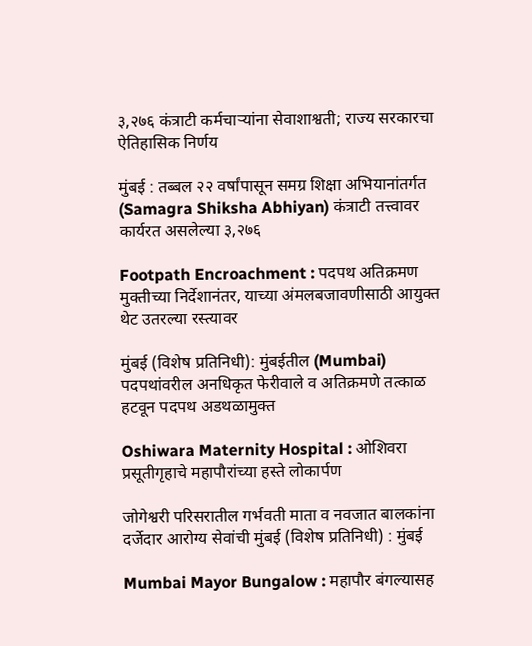३,२७६ कंत्राटी कर्मचाऱ्यांना सेवाशाश्वती; राज्य सरकारचा ऐतिहासिक निर्णय

मुंबई : तब्बल २२ वर्षांपासून समग्र शिक्षा अभियानांतर्गत (Samagra Shiksha Abhiyan) कंत्राटी तत्त्वावर कार्यरत असलेल्या ३,२७६

Footpath Encroachment : पदपथ अतिक्रमण मुक्तीच्या निर्देशानंतर, याच्या अंमलबजावणीसाठी आयुक्त थेट उतरल्या रस्त्यावर

मुंबई (विशेष प्रतिनिधी): मुंबईतील (Mumbai) पदपथांवरील अनधिकृत फेरीवाले व अतिक्रमणे तत्काळ हटवून पदपथ अडथळामुक्त

Oshiwara Maternity Hospital : ओशिवरा प्रसूतीगृहाचे महापौरांच्या हस्ते लोकार्पण

जोगेश्वरी परिसरातील गर्भवती माता व नवजात बालकांना दर्जेदार आरोग्य सेवांची मुंबई (विशेष प्रतिनिधी) : मुंबई

Mumbai Mayor Bungalow : महापौर बंगल्यासह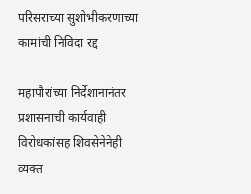परिसराच्या सुशोभीकरणाच्या कामांची निविदा रद्द

महापौरांच्या निर्देशानानंतर प्रशासनाची कार्यवाही विरोधकांसह शिवसेनेनेही व्यक्त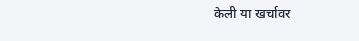केली या खर्चावर